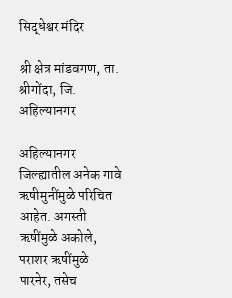सिद्धेश्वर मंदिर

श्री क्षेत्र मांडवगण, ता. श्रीगोंदा, जि. अहिल्यानगर

अहिल्यानगर जिल्ह्यातील अनेक गावे ऋषीमुनींमुळे परिचित आहेत. अगस्ती ऋषींमुळे अकोले, पराशर ऋषींमुळे पारनेर, तसेच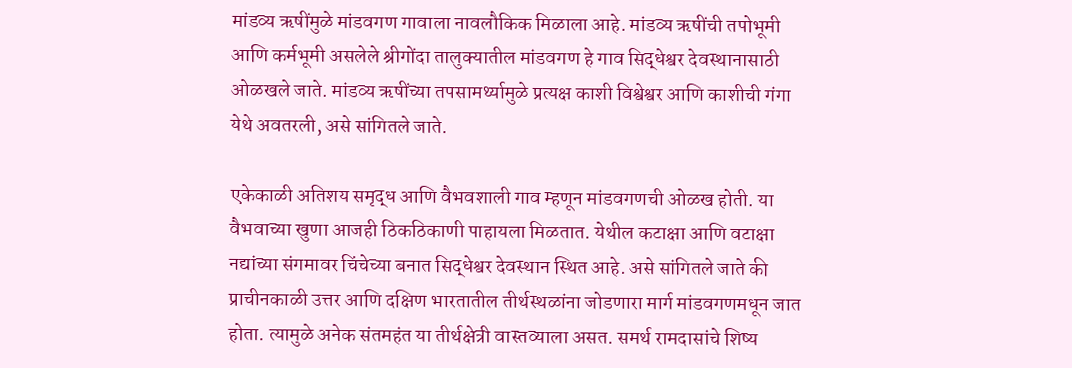मांडव्य ऋषींमुळे मांडवगण गावाला नावलौकिक मिळाला आहे. मांडव्य ऋषींची तपोभूमी आणि कर्मभूमी असलेले श्रीगोंदा तालुक्यातील मांडवगण हे गाव सिद्धेश्वर देवस्थानासाठी ओळखले जाते. मांडव्य ऋषींच्या तपसामर्थ्यामुळे प्रत्यक्ष काशी विश्वेश्वर आणि काशीची गंगा येथे अवतरली, असे सांगितले जाते.

एकेकाळी अतिशय समृद्ध आणि वैभवशाली गाव म्हणून मांडवगणची ओळख होती. या वैभवाच्या खुणा आजही ठिकठिकाणी पाहायला मिळतात. येथील कटाक्षा आणि वटाक्षा नद्यांच्या संगमावर चिंचेच्या बनात सिद्धेश्वर देवस्थान स्थित आहे. असे सांगितले जाते की प्राचीनकाळी उत्तर आणि दक्षिण भारतातील तीर्थस्थळांना जोडणारा मार्ग मांडवगणमधून जात होता. त्यामुळे अनेक संतमहंत या तीर्थक्षेत्री वास्तव्याला असत. समर्थ रामदासांचे शिष्य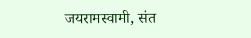जयरामस्वामी, संत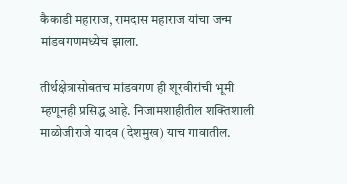कैकाडी महाराज, रामदास महाराज यांचा जन्म मांडवगणमध्येच झाला.

तीर्थक्षेत्रासोबतच मांडवगण ही शूरवीरांची भूमी म्हणूनही प्रसिद्ध आहे. निजामशाहीतील शक्तिशाली माळोजीराजे यादव (देशमुख) याच गावातील.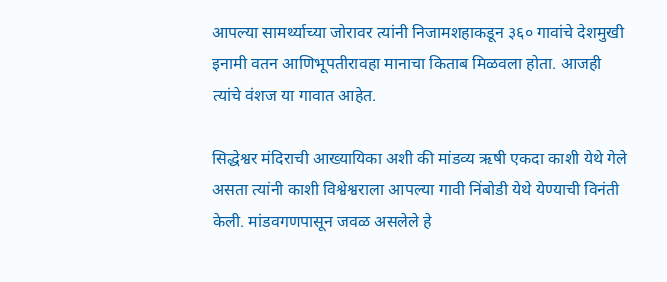आपल्या सामर्थ्याच्या जोरावर त्यांनी निजामशहाकडून ३६० गावांचे देशमुखी इनामी वतन आणिभूपतीरावहा मानाचा किताब मिळवला होता. आजही त्यांचे वंशज या गावात आहेत.

सिद्धेश्वर मंदिराची आख्यायिका अशी की मांडव्य ऋषी एकदा काशी येथे गेले असता त्यांनी काशी विश्वेश्वराला आपल्या गावी निंबोडी येथे येण्याची विनंती केली. मांडवगणपासून जवळ असलेले हे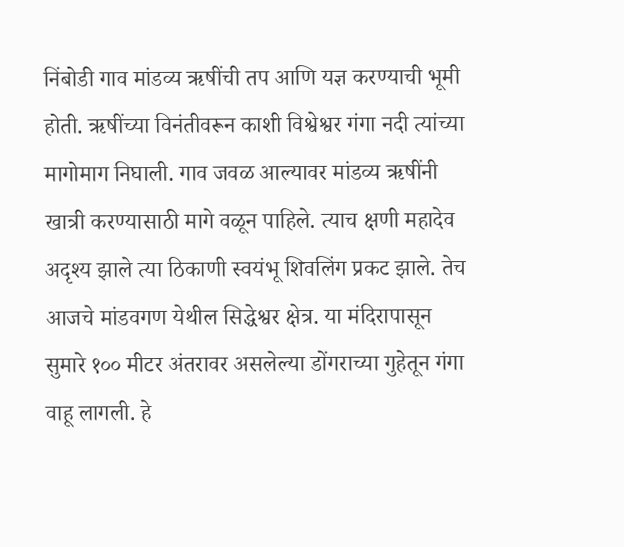निंबोडी गाव मांडव्य ऋषींची तप आणि यज्ञ करण्याची भूमी होती. ऋषींच्या विनंतीवरून काशी विश्वेश्वर गंगा नदी त्यांच्या मागोमाग निघाली. गाव जवळ आल्यावर मांडव्य ऋषींनी खात्री करण्यासाठी मागे वळून पाहिले. त्याच क्षणी महादेव अदृश्य झाले त्या ठिकाणी स्वयंभू शिवलिंग प्रकट झाले. तेच आजचे मांडवगण येथील सिद्धेश्वर क्षेत्र. या मंदिरापासून सुमारे १०० मीटर अंतरावर असलेल्या डोंगराच्या गुहेतून गंगा वाहू लागली. हे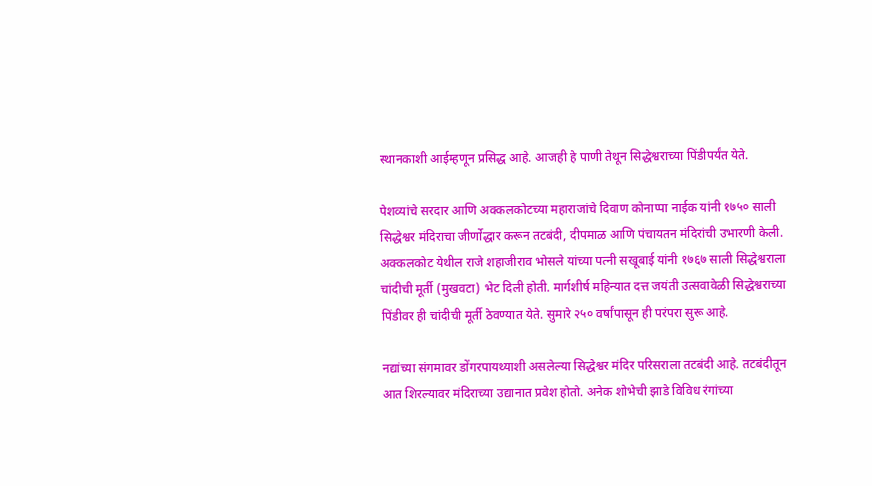स्थानकाशी आईम्हणून प्रसिद्ध आहे. आजही हे पाणी तेथून सिद्धेश्वराच्या पिंडीपर्यंत येते.

पेशव्यांचे सरदार आणि अक्कलकोटच्या महाराजांचे दिवाण कोनाप्पा नाईक यांनी १७५० साली सिद्धेश्वर मंदिराचा जीर्णोद्धार करून तटबंदी, दीपमाळ आणि पंचायतन मंदिरांची उभारणी केली. अक्कलकोट येथील राजे शहाजीराव भोसले यांच्या पत्नी सखूबाई यांनी १७६७ साली सिद्धेश्वराला चांदीची मूर्ती (मुखवटा) भेट दिली होती. मार्गशीर्ष महिन्यात दत्त जयंती उत्सवावेळी सिद्धेश्वराच्या पिंडीवर ही चांदीची मूर्ती ठेवण्यात येते. सुमारे २५० वर्षांपासून ही परंपरा सुरू आहे.

नद्यांच्या संगमावर डोंगरपायथ्याशी असलेल्या सिद्धेश्वर मंदिर परिसराला तटबंदी आहे. तटबंदीतून आत शिरल्यावर मंदिराच्या उद्यानात प्रवेश होतो. अनेक शोभेची झाडे विविध रंगांच्या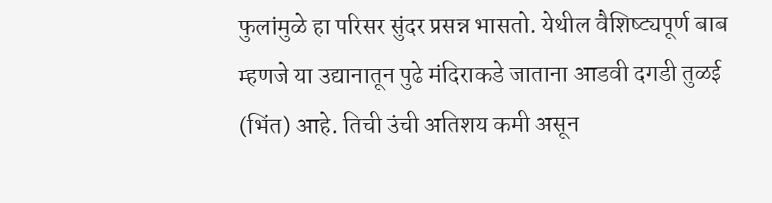फुलांमुळे हा परिसर सुंदर प्रसन्न भासतो. येथील वैशिष्ट्यपूर्ण बाब म्हणजे या उद्यानातून पुढे मंदिराकडे जाताना आडवी दगडी तुळई (भिंत) आहे. तिची उंची अतिशय कमी असून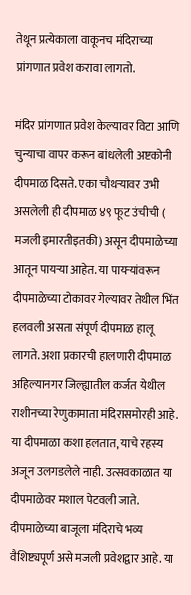तेथून प्रत्येकाला वाकूनच मंदिराच्या प्रांगणात प्रवेश करावा लागतो.

मंदिर प्रांगणात प्रवेश केल्यावर विटा आणि चुन्याचा वापर करून बांधलेली अष्टकोनी दीपमाळ दिसते. एका चौथऱ्यावर उभी असलेली ही दीपमाळ ४९ फूट उंचीची ( मजली इमारतीइतकी) असून दीपमाळेच्या आतून पायऱ्या आहेत. या पायऱ्यांवरून दीपमाळेच्या टोकावर गेल्यावर तेथील भिंत हलवली असता संपूर्ण दीपमाळ हालू लागते. अशा प्रकारची हालणारी दीपमाळ अहिल्यानगर जिल्ह्यातील कर्जत येथील राशीनच्या रेणुकामाता मंदिरासमोरही आहे. या दीपमाळा कशा हलतात, याचे रहस्य अजून उलगडलेले नाही. उत्सवकाळात या दीपमाळेवर मशाल पेटवली जाते. दीपमाळेच्या बाजूला मंदिराचे भव्य वैशिष्ट्यपूर्ण असे मजली प्रवेशद्वार आहे. या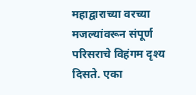महाद्वाराच्या वरच्या मजल्यांवरून संपूर्ण परिसराचे विहंगम दृश्य दिसते. एका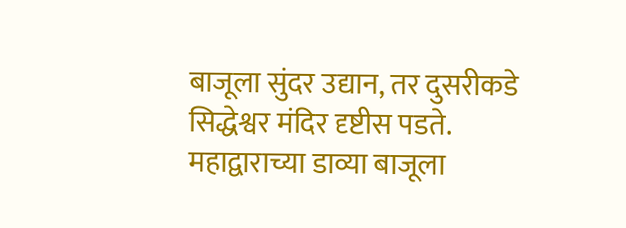बाजूला सुंदर उद्यान, तर दुसरीकडे सिद्धेश्वर मंदिर दृष्टीस पडते. महाद्वाराच्या डाव्या बाजूला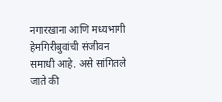नगारखाना आणि मध्यभागी हेमगिरीबुवांची संजीवन समाधी आहे. असे सांगितले जाते की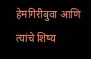हेमगिरीबुवा आणि त्यांचे शिष्य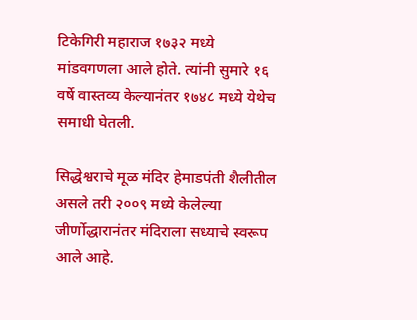टिकेगिरी महाराज १७३२ मध्ये मांडवगणला आले होते. त्यांनी सुमारे १६ वर्षे वास्तव्य केल्यानंतर १७४८ मध्ये येथेच समाधी घेतली.

सिद्धेश्वराचे मूळ मंदिर हेमाडपंती शैलीतील असले तरी २००९ मध्ये केलेल्या जीर्णोद्धारानंतर मंदिराला सध्याचे स्वरूप आले आहे.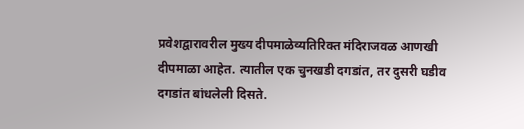प्रवेशद्वारावरील मुख्य दीपमाळेव्यतिरिक्त मंदिराजवळ आणखी दीपमाळा आहेत. त्यातील एक चुनखडी दगडांत, तर दुसरी घडीव दगडांत बांधलेली दिसते.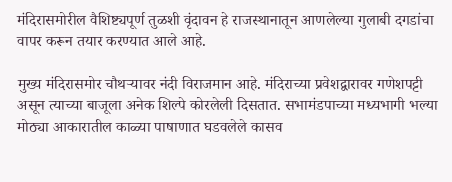मंदिरासमोरील वैशिष्ट्यपूर्ण तुळशी वृंदावन हे राजस्थानातून आणलेल्या गुलाबी दगडांचा वापर करून तयार करण्यात आले आहे.

मुख्य मंदिरासमोर चौथऱ्यावर नंदी विराजमान आहे. मंदिराच्या प्रवेशद्वारावर गणेशपट्टी असून त्याच्या बाजूला अनेक शिल्पे कोरलेली दिसतात. सभामंडपाच्या मध्यभागी भल्या मोठ्या आकारातील काळ्या पाषाणात घडवलेले कासव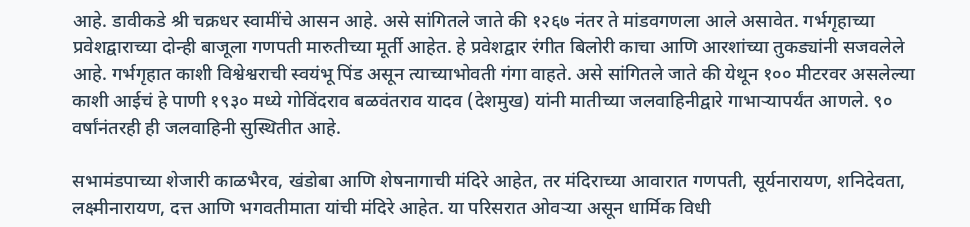आहे. डावीकडे श्री चक्रधर स्वामींचे आसन आहे. असे सांगितले जाते की १२६७ नंतर ते मांडवगणला आले असावेत. गर्भगृहाच्या प्रवेशद्वाराच्या दोन्ही बाजूला गणपती मारुतीच्या मूर्ती आहेत. हे प्रवेशद्वार रंगीत बिलोरी काचा आणि आरशांच्या तुकड्यांनी सजवलेले आहे. गर्भगृहात काशी विश्वेश्वराची स्वयंभू पिंड असून त्याच्याभोवती गंगा वाहते. असे सांगितले जाते की येथून १०० मीटरवर असलेल्या काशी आईचं हे पाणी १९३० मध्ये गोविंदराव बळवंतराव यादव (देशमुख) यांनी मातीच्या जलवाहिनीद्वारे गाभाऱ्यापर्यंत आणले. ९० वर्षांनंतरही ही जलवाहिनी सुस्थितीत आहे.

सभामंडपाच्या शेजारी काळभैरव, खंडोबा आणि शेषनागाची मंदिरे आहेत, तर मंदिराच्या आवारात गणपती, सूर्यनारायण, शनिदेवता, लक्ष्मीनारायण, दत्त आणि भगवतीमाता यांची मंदिरे आहेत. या परिसरात ओवऱ्या असून धार्मिक विधी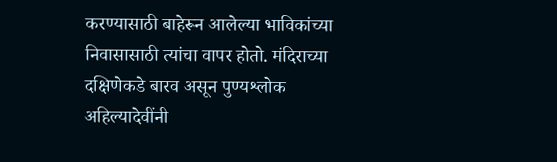करण्यासाठी बाहेरून आलेल्या भाविकांच्या निवासासाठी त्यांचा वापर होतो. मंदिराच्या दक्षिणेकडे बारव असून पुण्यश्लोक अहिल्यादेवींनी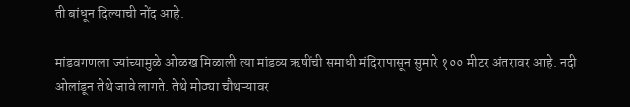ती बांधून दिल्याची नोंद आहे.

मांडवगणला ज्यांच्यामुळे ओळख मिळाली त्या मांडव्य ऋषींची समाधी मंदिरापासून सुमारे १०० मीटर अंतरावर आहे. नदी ओलांडून तेथे जावे लागते. तेथे मोठ्या चौथऱ्यावर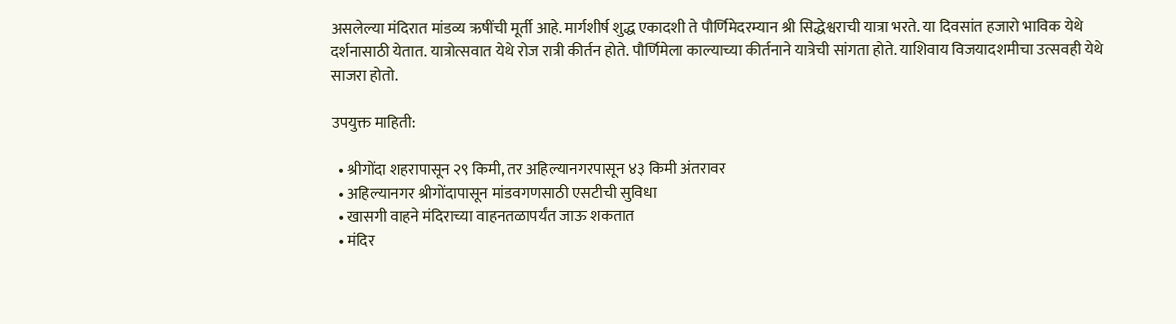असलेल्या मंदिरात मांडव्य ऋषींची मूर्ती आहे. मार्गशीर्ष शुद्ध एकादशी ते पौर्णिमेदरम्यान श्री सिद्धेश्वराची यात्रा भरते. या दिवसांत हजारो भाविक येथे दर्शनासाठी येतात. यात्रोत्सवात येथे रोज रात्री कीर्तन होते. पौर्णिमेला काल्याच्या कीर्तनाने यात्रेची सांगता होते. याशिवाय विजयादशमीचा उत्सवही येथे साजरा होतो.

उपयुक्त माहिती:

  • श्रीगोंदा शहरापासून २९ किमी, तर अहिल्यानगरपासून ४३ किमी अंतरावर
  • अहिल्यानगर श्रीगोंदापासून मांडवगणसाठी एसटीची सुविधा
  • खासगी वाहने मंदिराच्या वाहनतळापर्यंत जाऊ शकतात
  • मंदिर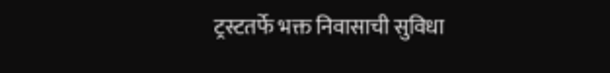ट्रस्टतर्फे भक्त निवासाची सुविधा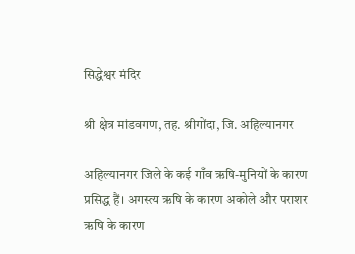सिद्धेश्वर मंदिर

श्री क्षेत्र मांडवगण, तह. श्रीगोंदा, जि. अहिल्यानगर

अहिल्यानगर जिले के कई गाँव ऋषि-मुनियों के कारण प्रसिद्ध हैं। अगस्त्य ऋषि के कारण अकोले और पराशर ऋषि के कारण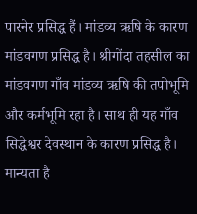पारनेर प्रसिद्ध हैं। मांडव्य ऋषि के कारण मांडवगण प्रसिद्ध है। श्रीगोंदा तहसील का मांडवगण गाँव मांडव्य ऋषि की तपोभूमि और कर्मभूमि रहा है। साथ ही यह गाँव सिद्धेश्वर देवस्थान के कारण प्रसिद्ध है। मान्यता है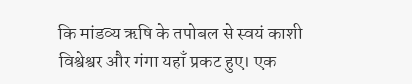कि मांडव्य ऋषि के तपोबल से स्वयं काशी विश्वेश्वर और गंगा यहाँ प्रकट हुए। एक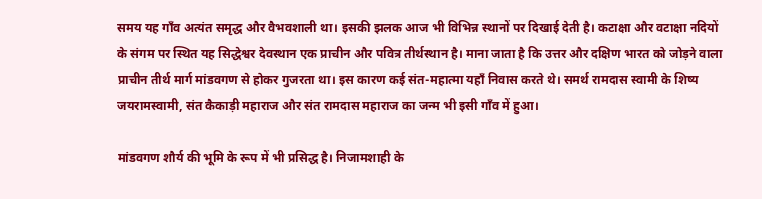समय यह गाँव अत्यंत समृद्ध और वैभवशाली था। इसकी झलक आज भी विभिन्न स्थानों पर दिखाई देती है। कटाक्षा और वटाक्षा नदियों के संगम पर स्थित यह सिद्धेश्वर देवस्थान एक प्राचीन और पवित्र तीर्थस्थान है। माना जाता है कि उत्तर और दक्षिण भारत को जोड़ने वाला प्राचीन तीर्थ मार्ग मांडवगण से होकर गुजरता था। इस कारण कई संत-महात्मा यहाँ निवास करते थे। समर्थ रामदास स्वामी के शिष्य जयरामस्वामी, संत कैकाड़ी महाराज और संत रामदास महाराज का जन्म भी इसी गाँव में हुआ।

मांडवगण शौर्य की भूमि के रूप में भी प्रसिद्ध है। निजामशाही के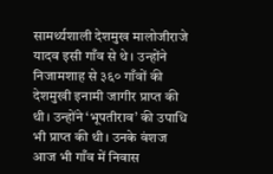सामर्थ्यशाली देशमुख मालोजीराजे यादव इसी गाँव से थे। उन्होंने निजामशाह से ३६० गाँवों की देशमुखी इनामी जागीर प्राप्त की थी। उन्होंने ‘भूपतीराव’ की उपाधि भी प्राप्त की थी। उनके वंशज आज भी गाँव में निवास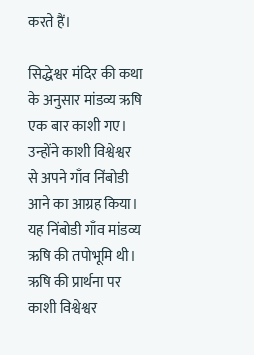करते हैं।

सिद्धेश्वर मंदिर की कथा के अनुसार मांडव्य ऋषि एक बार काशी गए। उन्होंने काशी विश्वेश्वर से अपने गाँव निंबोडी आने का आग्रह किया। यह निंबोडी गाँव मांडव्य ऋषि की तपोभूमि थी। ऋषि की प्रार्थना पर काशी विश्वेश्वर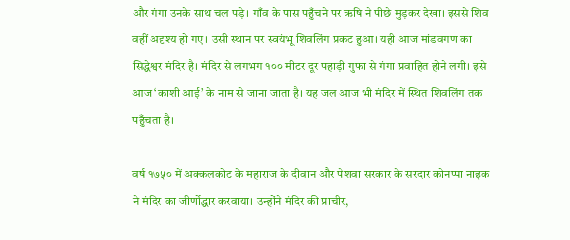और गंगा उनके साथ चल पड़े। गाँव के पास पहुँचने पर ऋषि ने पीछे मुड़कर देखा। इससे शिव वहीं अदृश्य हो गए। उसी स्थान पर स्वयंभू शिवलिंग प्रकट हुआ। यही आज मांडवगण का सिद्धेश्वर मंदिर है। मंदिर से लगभग १०० मीटर दूर पहाड़ी गुफा से गंगा प्रवाहित होने लगी। इसे आज ‘काशी आई’ के नाम से जाना जाता है। यह जल आज भी मंदिर में स्थित शिवलिंग तक पहुँचता है।

वर्ष १७५० में अक्कलकोट के महाराज के दीवान और पेशवा सरकार के सरदार कोनप्पा नाइक ने मंदिर का जीर्णोद्धार करवाया। उन्होंने मंदिर की प्राचीर,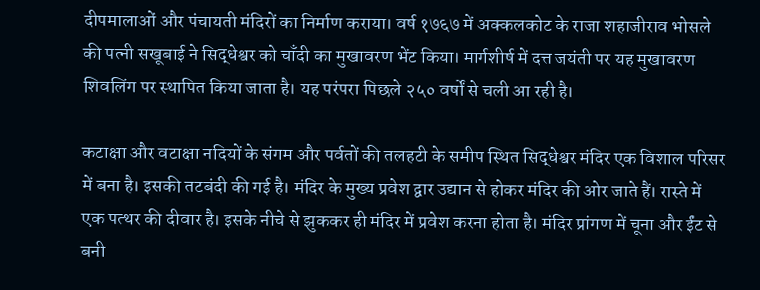दीपमालाओं और पंचायती मंदिरों का निर्माण कराया। वर्ष १७६७ में अक्कलकोट के राजा शहाजीराव भोसले की पत्नी सखूबाई ने सिद्धेश्वर को चाँदी का मुखावरण भेंट किया। मार्गशीर्ष में दत्त जयंती पर यह मुखावरण शिवलिंग पर स्थापित किया जाता है। यह परंपरा पिछले २५० वर्षों से चली आ रही है।

कटाक्षा और वटाक्षा नदियों के संगम और पर्वतों की तलहटी के समीप स्थित सिद्धेश्वर मंदिर एक विशाल परिसर में बना है। इसकी तटबंदी की गई है। मंदिर के मुख्य प्रवेश द्वार उद्यान से होकर मंदिर की ओर जाते हैं। रास्ते में एक पत्थर की दीवार है। इसके नीचे से झुककर ही मंदिर में प्रवेश करना होता है। मंदिर प्रांगण में चूना और ईंट से बनी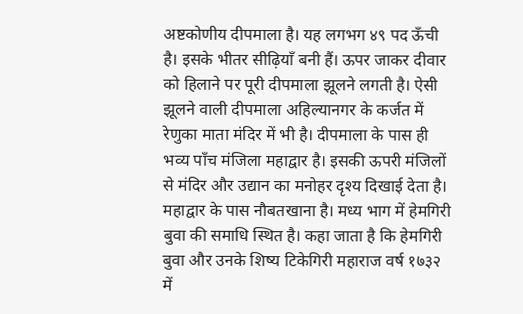अष्टकोणीय दीपमाला है। यह लगभग ४९ पद ऊँची है। इसके भीतर सीढ़ियाँ बनी हैं। ऊपर जाकर दीवार को हिलाने पर पूरी दीपमाला झूलने लगती है। ऐसी झूलने वाली दीपमाला अहिल्यानगर के कर्जत में रेणुका माता मंदिर में भी है। दीपमाला के पास ही भव्य पाँच मंजिला महाद्वार है। इसकी ऊपरी मंजिलों से मंदिर और उद्यान का मनोहर दृश्य दिखाई देता है। महाद्वार के पास नौबतखाना है। मध्य भाग में हेमगिरी बुवा की समाधि स्थित है। कहा जाता है कि हेमगिरी बुवा और उनके शिष्य टिकेगिरी महाराज वर्ष १७३२ में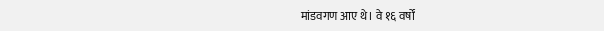मांडवगण आए थे। वे १६ वर्षों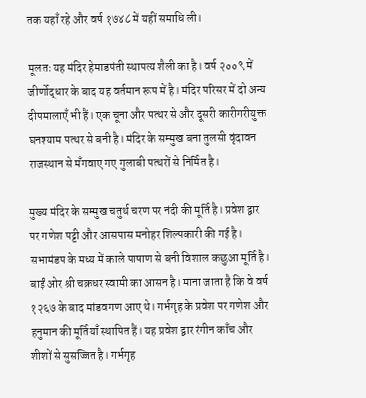तक यहाँ रहे और वर्ष १७४८ में यहीं समाधि ली।

मूलतः यह मंदिर हेमाडपंती स्थापत्य शैली का है। वर्ष २००९ में जीर्णोद्धार के बाद यह वर्तमान रूप में है। मंदिर परिसर में दो अन्य दीपमालाएँ भी हैं। एक चूना और पत्थर से और दूसरी कारीगरीयुक्त घनश्याम पत्थर से बनी है। मंदिर के सम्मुख बना तुलसी वृंदावन राजस्थान से मँगवाए गए गुलाबी पत्थरों से निर्मित है।

मुख्य मंदिर के सम्मुख चतुर्थ चरण पर नंदी की मूर्ति है। प्रवेश द्वार पर गणेश पट्टी और आसपास मनोहर शिल्पकारी की गई है। सभामंडप के मध्य में काले पाषाण से बनी विशाल कछुआ मूर्ति है। बाईं ओर श्री चक्रधर स्वामी का आसन है। माना जाता है कि वे वर्ष १२६७ के बाद मांडवगण आए थे। गर्भगृह के प्रवेश पर गणेश और हनुमान की मूर्तियाँ स्थापित हैं। यह प्रवेश द्वार रंगीन काँच और शीशों से सुसज्जित है। गर्भगृह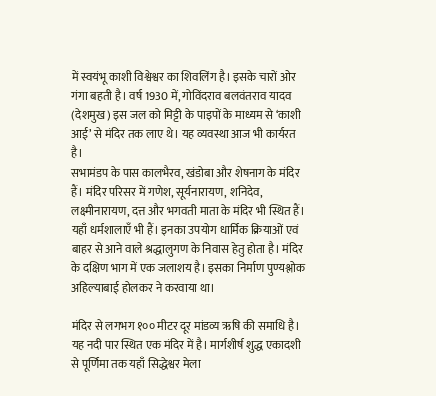में स्वयंभू काशी विश्वेश्वर का शिवलिंग है। इसके चारों ओर गंगा बहती है। वर्ष 1930 में, गोविंदराव बलवंतराव यादव (देशमुख) इस जल को मिट्टी के पाइपों के माध्यम से ‘काशी आई’ से मंदिर तक लाए थे। यह व्यवस्था आज भी कार्यरत है।
सभामंडप के पास कालभैरव, खंडोबा और शेषनाग के मंदिर हैं। मंदिर परिसर में गणेश, सूर्यनारायण, शनिदेव, लक्ष्मीनारायण, दत्त और भगवती माता के मंदिर भी स्थित हैं। यहाँ धर्मशालाएँ भी हैं। इनका उपयोग धार्मिक क्रियाओं एवं बाहर से आने वाले श्रद्धालुगण के निवास हेतु होता है। मंदिर के दक्षिण भाग में एक जलाशय है। इसका निर्माण पुण्यश्लोक अहिल्याबाई होलकर ने करवाया था।

मंदिर से लगभग १०० मीटर दूर मांडव्य ऋषि की समाधि है। यह नदी पार स्थित एक मंदिर में है। मार्गशीर्ष शुद्ध एकादशी से पूर्णिमा तक यहाँ सिद्धेश्वर मेला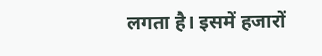लगता है। इसमें हजारों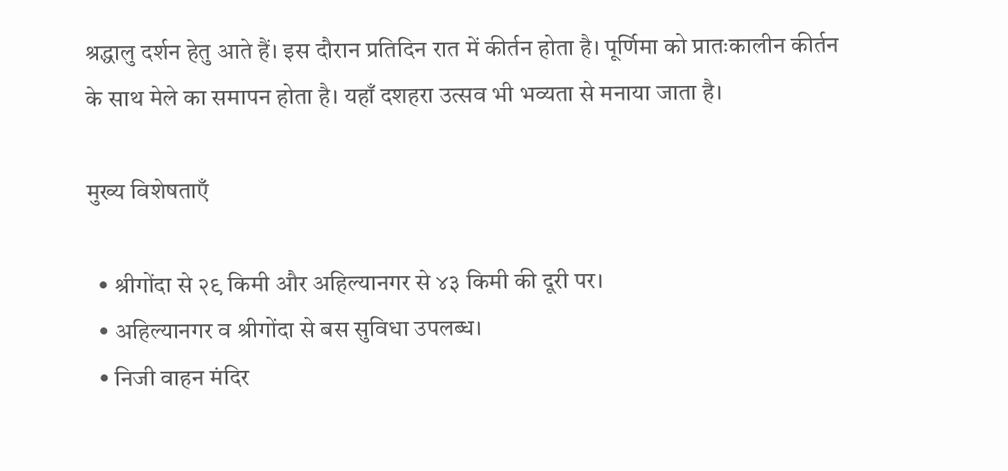श्रद्धालु दर्शन हेतु आते हैं। इस दौरान प्रतिदिन रात में कीर्तन होता है। पूर्णिमा को प्रातःकालीन कीर्तन के साथ मेले का समापन होता है। यहाँ दशहरा उत्सव भी भव्यता से मनाया जाता है।

मुख्य विशेषताएँ

  • श्रीगोंदा से २९ किमी और अहिल्यानगर से ४३ किमी की दूरी पर।
  • अहिल्यानगर व श्रीगोंदा से बस सुविधा उपलब्ध।
  • निजी वाहन मंदिर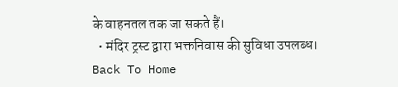के वाहनतल तक जा सकते हैं।
  • मंदिर ट्रस्ट द्वारा भक्तनिवास की सुविधा उपलब्ध।
Back To Home